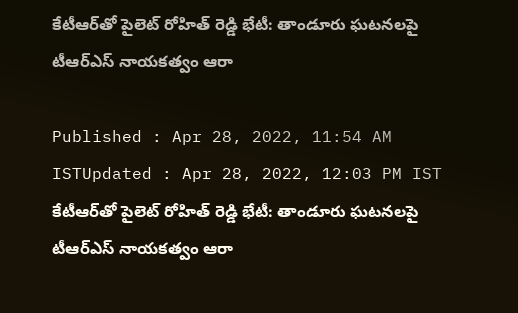కేటీఆర్‌తో పైలెట్ రోహిత్ రెడ్డి భేటీ: తాండూరు ఘటనలపై టీఆర్ఎస్ నాయకత్వం ఆరా

Published : Apr 28, 2022, 11:54 AM ISTUpdated : Apr 28, 2022, 12:03 PM IST
కేటీఆర్‌తో పైలెట్ రోహిత్ రెడ్డి భేటీ: తాండూరు ఘటనలపై టీఆర్ఎస్ నాయకత్వం ఆరా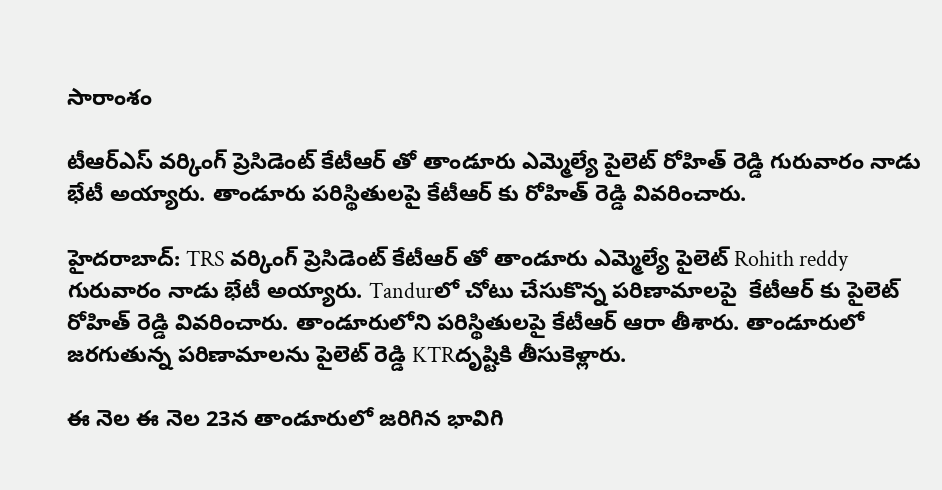సారాంశం

టీఆర్ఎస్ వర్కింగ్ ప్రెసిడెంట్ కేటీఆర్ తో తాండూరు ఎమ్మెల్యే పైలెట్ రోహిత్ రెడ్డి గురువారం నాడు భేటీ అయ్యారు. తాండూరు పరిస్థితులపై కేటీఆర్ కు రోహిత్ రెడ్డి వివరించారు.

హైదరాబాద్: TRS వర్కింగ్ ప్రెసిడెంట్ కేటీఆర్ తో తాండూరు ఎమ్మెల్యే పైలెట్ Rohith reddy గురువారం నాడు భేటీ అయ్యారు. Tandurలో చోటు చేసుకొన్న పరిణామాలపై  కేటీఆర్ కు పైలెట్ రోహిత్ రెడ్డి వివరించారు. తాండూరులోని పరిస్థితులపై కేటీఆర్ ఆరా తీశారు. తాండూరులో జరగుతున్న పరిణామాలను పైలెట్ రెడ్డి KTRదృష్టికి తీసుకెళ్లారు.

ఈ నెల ఈ నెల 23న తాండూరులో జరిగిన భావిగి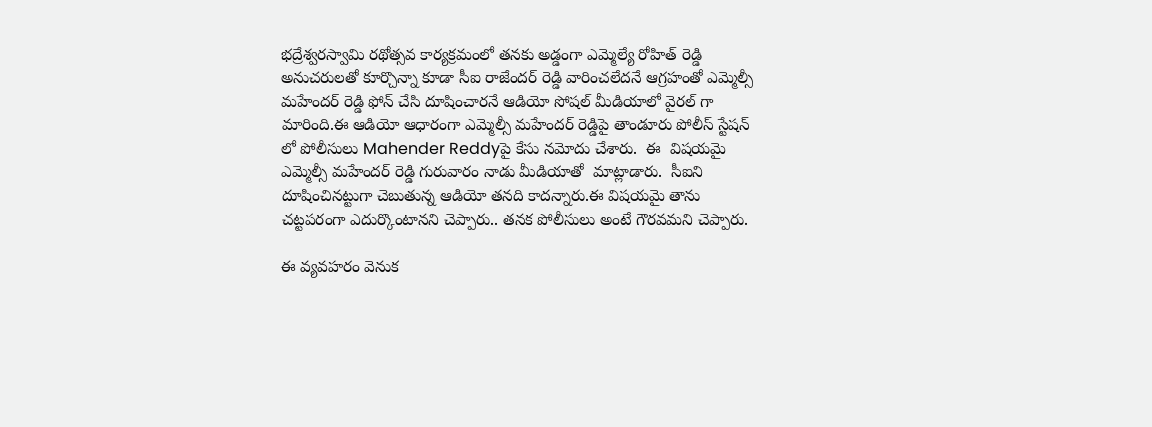భద్రేశ్వరస్వామి రథోత్సవ కార్యక్రమంలో తనకు అడ్డంగా ఎమ్మెల్యే రోహిత్ రెడ్డి అనుచరులతో కూర్చొన్నా కూడా సీఐ రాజేందర్ రెడ్డి వారించలేదనే ఆగ్రహంతో ఎమ్మెల్సీ మహేందర్ రెడ్డి ఫోన్ చేసి దూషించారనే ఆడియో సోషల్ మీడియాలో వైరల్ గా మారింది.ఈ ఆడియో ఆధారంగా ఎమ్మెల్సీ మహేందర్ రెడ్డిపై తాండూరు పోలీస్ స్టేషన్ లో పోలీసులు Mahender Reddyపై కేసు నమోదు చేశారు.  ఈ  విషయమై  ఎమ్మెల్సీ మహేందర్ రెడ్డి గురువారం నాడు మీడియాతో  మాట్లాడారు.  సీఐని దూషించినట్టుగా చెబుతున్న ఆడియో తనది కాదన్నారు.ఈ విషయమై తాను చట్టపరంగా ఎదుర్కొంటానని చెప్పారు.. తనక పోలీసులు అంటే గౌరవమని చెప్పారు.

ఈ వ్యవహరం వెనుక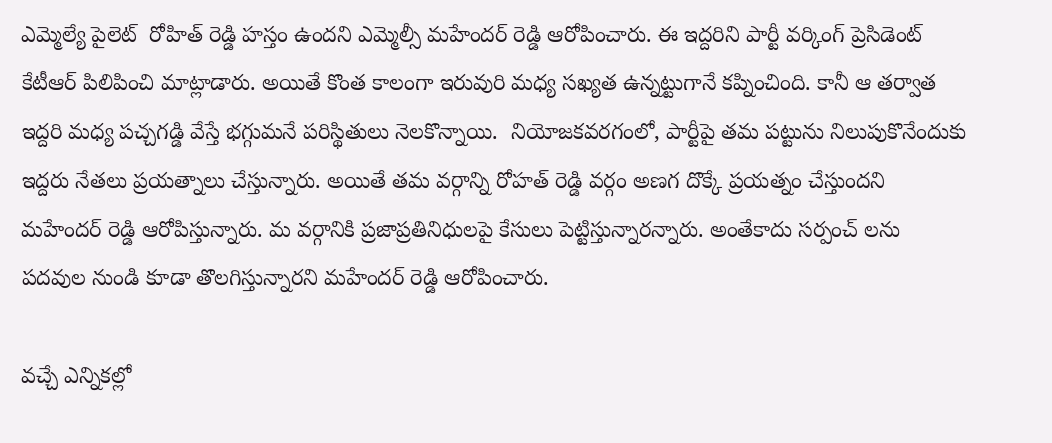ఎమ్మెల్యే పైలెట్  రోహిత్ రెడ్డి హస్తం ఉందని ఎమ్మెల్సీ మహేందర్ రెడ్డి ఆరోపించారు. ఈ ఇద్దరిని పార్టీ వర్కింగ్ ప్రెసిడెంట్ కేటీఆర్ పిలిపించి మాట్లాడారు. అయితే కొంత కాలంగా ఇరువురి మధ్య సఖ్యత ఉన్నట్టుగానే కప్నించింది. కానీ ఆ తర్వాత ఇద్దరి మధ్య పచ్చగడ్డి వేస్తే భగ్గుమనే పరిస్థితులు నెలకొన్నాయి.  నియోజకవరగంలో, పార్టీపై తమ పట్టును నిలుపుకొనేందుకు ఇద్దరు నేతలు ప్రయత్నాలు చేస్తున్నారు. అయితే తమ వర్గాన్ని రోహత్ రెడ్డి వర్గం అణగ దొక్కే ప్రయత్నం చేస్తుందని మహేందర్ రెడ్డి ఆరోపిస్తున్నారు. మ వర్గానికి ప్రజాప్రతినిధులపై కేసులు పెట్టిస్తున్నారన్నారు. అంతేకాదు సర్పంచ్ లను పదవుల నుండి కూడా తొలగిస్తున్నారని మహేందర్ రెడ్డి ఆరోపించారు.

వచ్చే ఎన్నికల్లో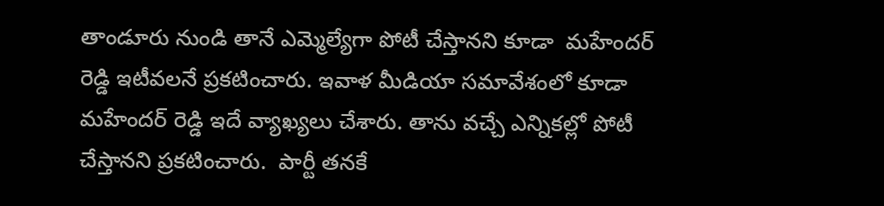తాండూరు నుండి తానే ఎమ్మెల్యేగా పోటీ చేస్తానని కూడా  మహేందర్ రెడ్డి ఇటీవలనే ప్రకటించారు. ఇవాళ మీడియా సమావేశంలో కూడా మహేందర్ రెడ్డి ఇదే వ్యాఖ్యలు చేశారు. తాను వచ్చే ఎన్నికల్లో పోటీ చేస్తానని ప్రకటించారు.  పార్టీ తనకే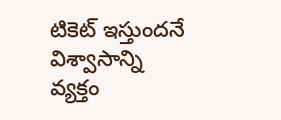టికెట్ ఇస్తుందనే విశ్వాసాన్ని వ్యక్తం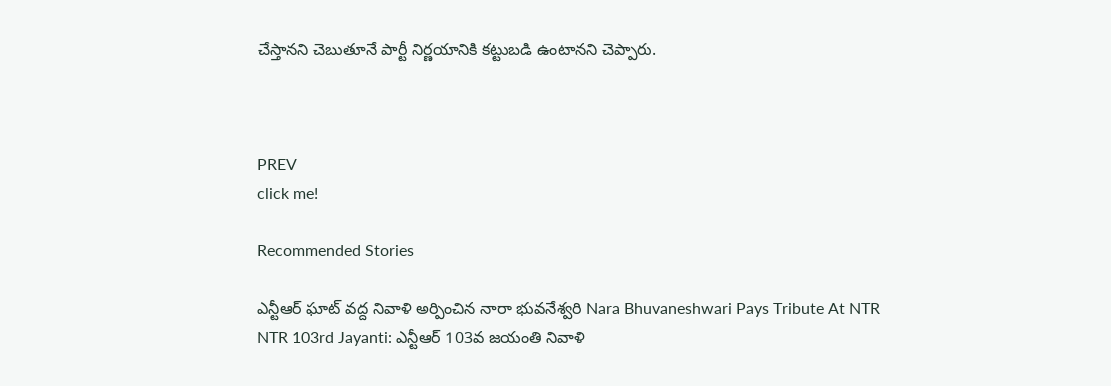చేస్తానని చెబుతూనే పార్టీ నిర్ణయానికి కట్టుబడి ఉంటానని చెప్పారు.



PREV
click me!

Recommended Stories

ఎన్టీఆర్ ఘాట్ వద్ద నివాళి అర్పించిన నారా భువనేశ్వరి Nara Bhuvaneshwari Pays Tribute At NTR
NTR 103rd Jayanti: ఎన్టీఆర్ 103వ జయంతి నివాళి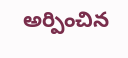అర్పించిన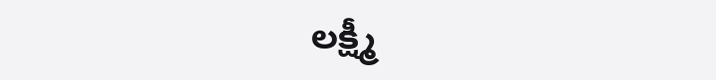లక్ష్మీ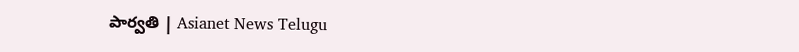పార్వతి | Asianet News Telugu